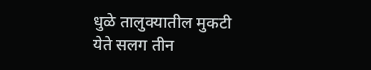धुळे तालुक्यातील मुकटी येते सलग तीन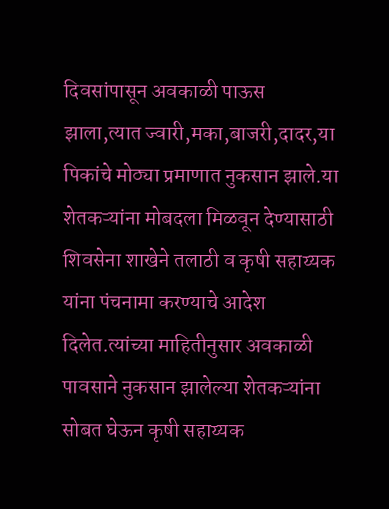दिवसांपासून अवकाळी पाऊस झाला,त्यात ज्वारी,मका,बाजरी,दादर,या पिकांचे मोठ्या प्रमाणात नुकसान झाले.या शेतकऱ्यांना मोबदला मिळवून देण्यासाठी शिवसेना शाखेने तलाठी व कृषी सहाय्यक यांना पंचनामा करण्याचे आदेश दिलेत.त्यांच्या माहितीनुसार अवकाळी पावसाने नुकसान झालेल्या शेतकऱ्यांना सोबत घेऊन कृषी सहाय्यक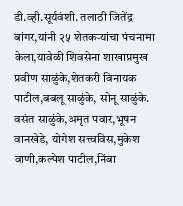डी.व्ही.सूर्यवंशी. तलाठी जितेंद्र बांगर,यांनी २५ शेतकऱ्यांचा पंचनामा केला,यावेळी शिवसेना शाखाप्रमुख प्रवीण साळुंके,शेतकरी विनायक पाटील,बबलू साळुंके, सोनू साळुंके. वसंत साळुंके,अमृत पवार,भूषन वानखेडे, योगेश सत्त्वविस,मुकेश वाणी,कल्पेश पाटील,निंबा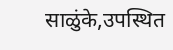साळुंके,उपस्थित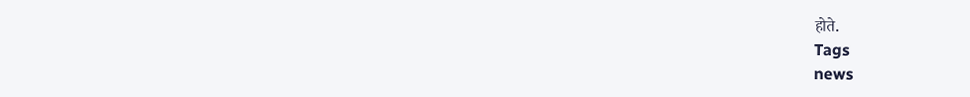होते.
Tags
news